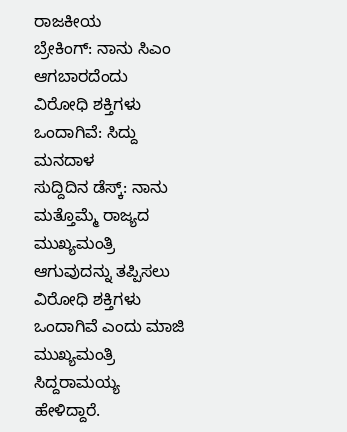ರಾಜಕೀಯ
ಬ್ರೇಕಿಂಗ್: ನಾನು ಸಿಎಂ ಆಗಬಾರದೆಂದು ವಿರೋಧಿ ಶಕ್ತಿಗಳು ಒಂದಾಗಿವೆ: ಸಿದ್ದು ಮನದಾಳ
ಸುದ್ದಿದಿನ ಡೆಸ್ಕ್: ನಾನು ಮತ್ತೊಮ್ಮೆ ರಾಜ್ಯದ ಮುಖ್ಯಮಂತ್ರಿ ಆಗುವುದನ್ನು ತಪ್ಪಿಸಲು ವಿರೋಧಿ ಶಕ್ತಿಗಳು ಒಂದಾಗಿವೆ ಎಂದು ಮಾಜಿ ಮುಖ್ಯಮಂತ್ರಿ ಸಿದ್ದರಾಮಯ್ಯ ಹೇಳಿದ್ದಾರೆ.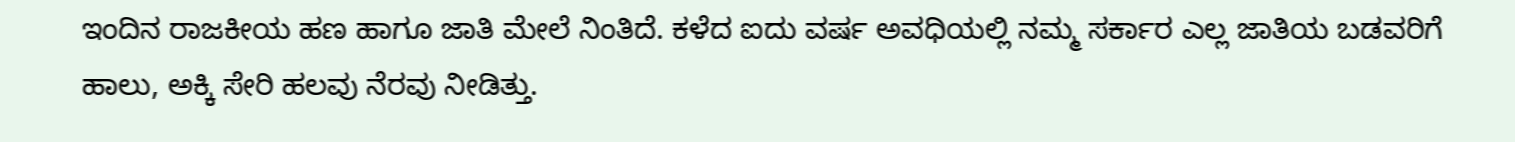ಇಂದಿನ ರಾಜಕೀಯ ಹಣ ಹಾಗೂ ಜಾತಿ ಮೇಲೆ ನಿಂತಿದೆ. ಕಳೆದ ಐದು ವರ್ಷ ಅವಧಿಯಲ್ಲಿ ನಮ್ಮ ಸರ್ಕಾರ ಎಲ್ಲ ಜಾತಿಯ ಬಡವರಿಗೆ ಹಾಲು, ಅಕ್ಕಿ ಸೇರಿ ಹಲವು ನೆರವು ನೀಡಿತ್ತು.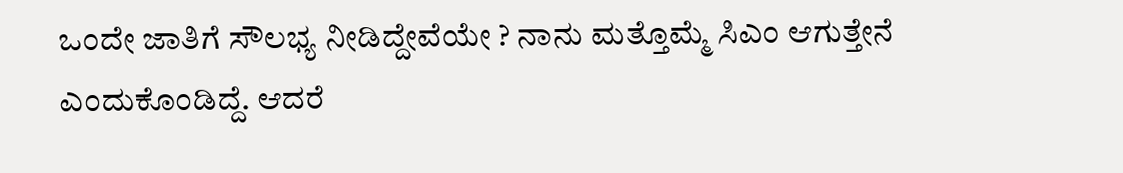ಒಂದೇ ಜಾತಿಗೆ ಸೌಲಭ್ಯ ನೀಡಿದ್ದೇವೆಯೇ ? ನಾನು ಮತ್ತೊಮ್ಮೆ ಸಿಎಂ ಆಗುತ್ತೇನೆ ಎಂದುಕೊಂಡಿದ್ದೆ. ಆದರೆ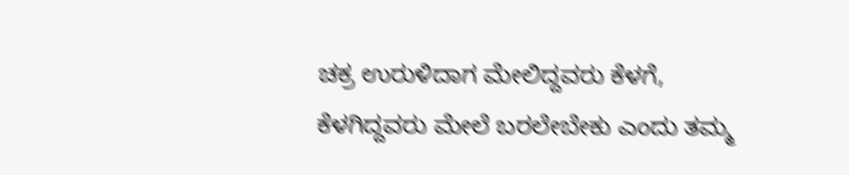ಚಕ್ರ ಉರುಳಿದಾಗ ಮೇಲಿದ್ದವರು ಕೆಳಗೆ, ಕೆಳಗಿದ್ದವರು ಮೇಲೆ ಬರಲೇಬೇಕು ಎಂದು ತಮ್ಮ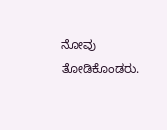ನೋವು ತೋಡಿಕೊಂಡರು.